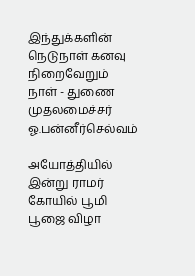இந்துக்களின் நெடுநாள் கனவு நிறைவேறும் நாள் - துணை முதலமைச்சர் ஓ.பன்னீர்செல்வம்

அயோத்தியில் இன்று ராமர் கோயில் பூமி பூஜை விழா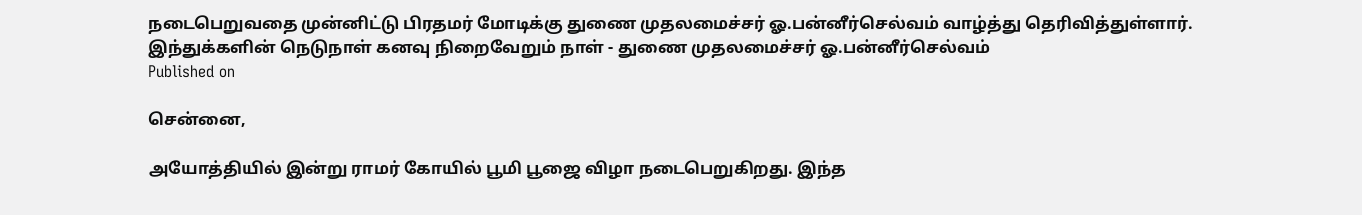நடைபெறுவதை முன்னிட்டு பிரதமர் மோடிக்கு துணை முதலமைச்சர் ஓ.பன்னீர்செல்வம் வாழ்த்து தெரிவித்துள்ளார்.
இந்துக்களின் நெடுநாள் கனவு நிறைவேறும் நாள் - துணை முதலமைச்சர் ஓ.பன்னீர்செல்வம்
Published on

சென்னை,

அயோத்தியில் இன்று ராமர் கோயில் பூமி பூஜை விழா நடைபெறுகிறது. இந்த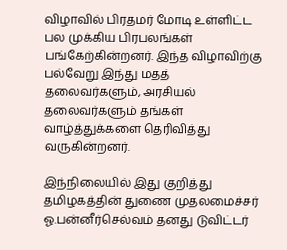விழாவில் பிரதமர் மோடி உள்ளிட்ட பல முக்கிய பிரபலங்கள் பங்கேற்கின்றனர். இந்த விழாவிற்கு பல்வேறு இந்து மதத் தலைவர்களும், அரசியல் தலைவர்களும் தங்கள் வாழ்த்துக்களை தெரிவித்து வருகின்றனர்.

இந்நிலையில் இது குறித்து தமிழகத்தின் துணை முதலமைச்சர் ஓ.பன்னீர்செல்வம் தனது டுவிட்டர்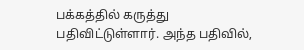பக்கத்தில் கருத்து பதிவிட்டுள்ளார். அந்த பதிவில்,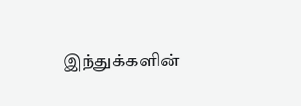இந்துக்களின்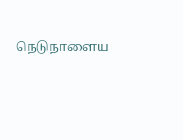நெடுநாளைய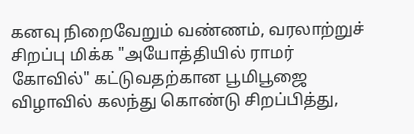கனவு நிறைவேறும் வண்ணம், வரலாற்றுச் சிறப்பு மிக்க "அயோத்தியில் ராமர் கோவில்" கட்டுவதற்கான பூமிபூஜை விழாவில் கலந்து கொண்டு சிறப்பித்து,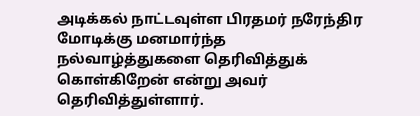அடிக்கல் நாட்டவுள்ள பிரதமர் நரேந்திர மோடிக்கு மனமார்ந்த நல்வாழ்த்துகளை தெரிவித்துக் கொள்கிறேன் என்று அவர் தெரிவித்துள்ளார்.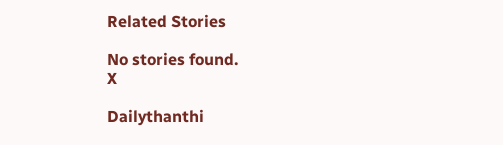Related Stories

No stories found.
X

Dailythanthi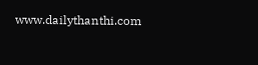www.dailythanthi.com